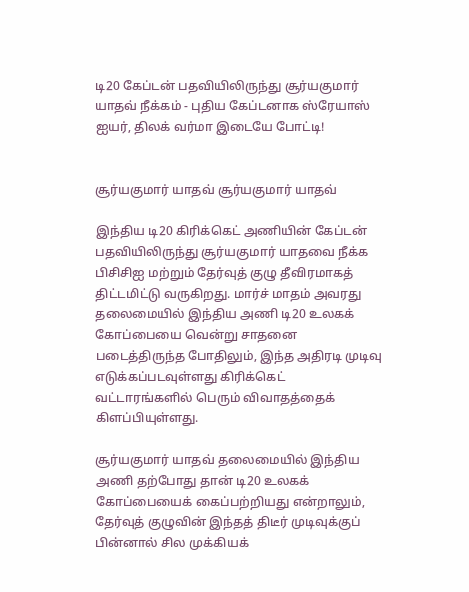டி20 கேப்டன் பதவியிலிருந்து சூர்யகுமார் யாதவ் நீக்கம் - புதிய கேப்டனாக ஸ்ரேயாஸ் ஐயர், திலக் வர்மா இடையே போட்டி!


சூர்யகுமார் யாதவ் சூர்யகுமார் யாதவ்

இந்திய டி20 கிரிக்கெட் அணியின் கேப்டன் பதவியிலிருந்து சூர்யகுமார் யாதவை நீக்க பிசிசிஐ மற்றும் தேர்வுத் குழு தீவிரமாகத் திட்டமிட்டு வருகிறது. மார்ச் மாதம் அவரது தலைமையில் இந்திய அணி டி20 உலகக் கோப்பையை வென்று சாதனை படைத்திருந்த போதிலும், இந்த அதிரடி முடிவு எடுக்கப்படவுள்ளது கிரிக்கெட் வட்டாரங்களில் பெரும் விவாதத்தைக் கிளப்பியுள்ளது.

சூர்யகுமார் யாதவ் தலைமையில் இந்திய அணி தற்போது தான் டி20 உலகக் கோப்பையைக் கைப்பற்றியது என்றாலும், தேர்வுத் குழுவின் இந்தத் திடீர் முடிவுக்குப் பின்னால் சில முக்கியக்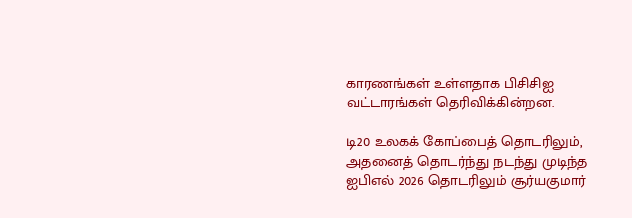காரணங்கள் உள்ளதாக பிசிசிஐ வட்டாரங்கள் தெரிவிக்கின்றன.

டி20 உலகக் கோப்பைத் தொடரிலும், அதனைத் தொடர்ந்து நடந்து முடிந்த ஐபிஎல் 2026 தொடரிலும் சூர்யகுமார்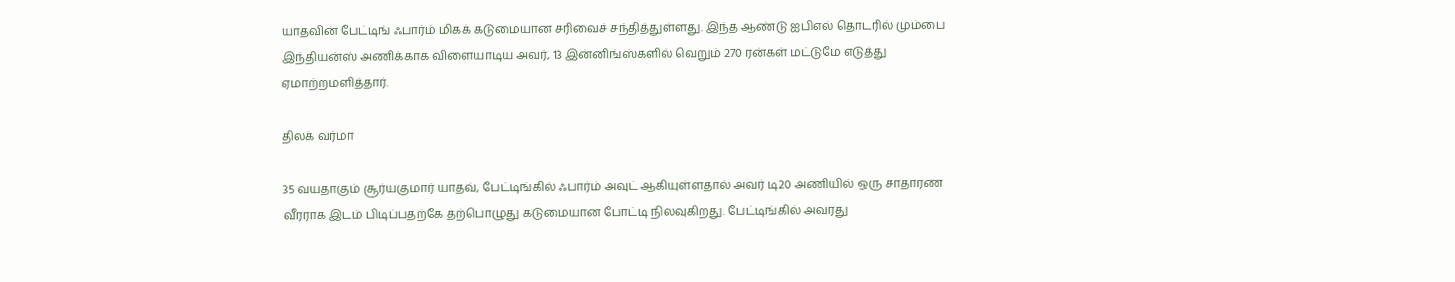யாதவின் பேட்டிங் ஃபார்ம் மிகக் கடுமையான சரிவைச் சந்தித்துள்ளது. இந்த ஆண்டு ஐபிஎல் தொடரில் மும்பை இந்தியன்ஸ் அணிக்காக விளையாடிய அவர், 13 இன்னிங்ஸ்களில் வெறும் 270 ரன்கள் மட்டுமே எடுத்து ஏமாற்றமளித்தார்.

திலக் வர்மா

35 வயதாகும் சூர்யகுமார் யாதவ், பேட்டிங்கில் ஃபார்ம் அவுட் ஆகியுள்ளதால் அவர் டி20 அணியில் ஒரு சாதாரண வீரராக இடம் பிடிப்பதற்கே தற்பொழுது கடுமையான போட்டி நிலவுகிறது. பேட்டிங்கில் அவரது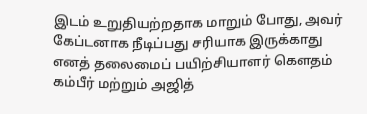இடம் உறுதியற்றதாக மாறும் போது, அவர் கேப்டனாக நீடிப்பது சரியாக இருக்காது எனத் தலைமைப் பயிற்சியாளர் கௌதம் கம்பீர் மற்றும் அஜித்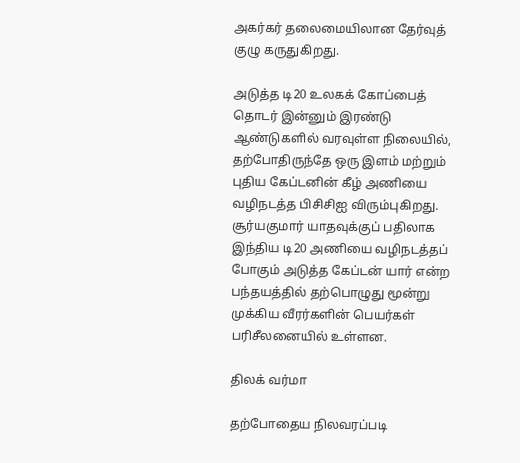அகர்கர் தலைமையிலான தேர்வுத் குழு கருதுகிறது.

அடுத்த டி20 உலகக் கோப்பைத் தொடர் இன்னும் இரண்டு ஆண்டுகளில் வரவுள்ள நிலையில், தற்போதிருந்தே ஒரு இளம் மற்றும் புதிய கேப்டனின் கீழ் அணியை வழிநடத்த பிசிசிஐ விரும்புகிறது. சூர்யகுமார் யாதவுக்குப் பதிலாக இந்திய டி20 அணியை வழிநடத்தப் போகும் அடுத்த கேப்டன் யார் என்ற பந்தயத்தில் தற்பொழுது மூன்று முக்கிய வீரர்களின் பெயர்கள் பரிசீலனையில் உள்ளன.

திலக் வர்மா

தற்போதைய நிலவரப்படி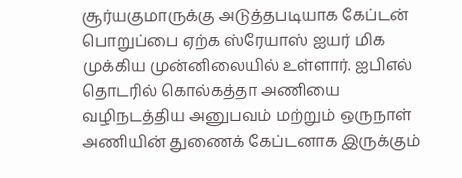சூர்யகுமாருக்கு அடுத்தபடியாக கேப்டன் பொறுப்பை ஏற்க ஸ்ரேயாஸ் ஐயர் மிக முக்கிய முன்னிலையில் உள்ளார். ஐபிஎல் தொடரில் கொல்கத்தா அணியை வழிநடத்திய அனுபவம் மற்றும் ஒருநாள் அணியின் துணைக் கேப்டனாக இருக்கும்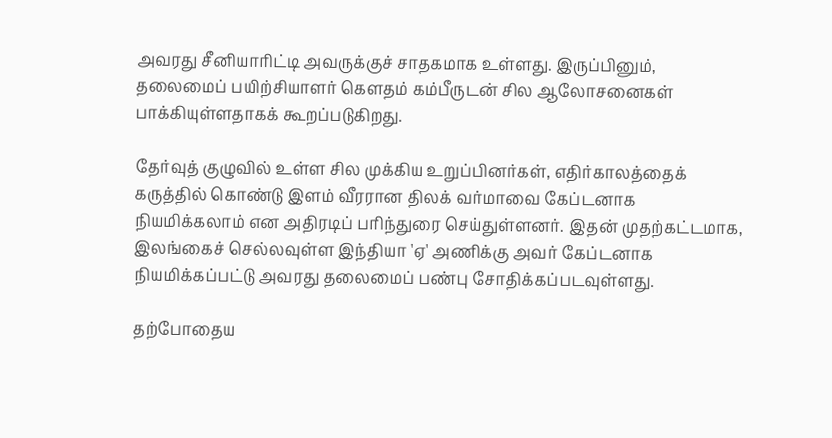அவரது சீனியாரிட்டி அவருக்குச் சாதகமாக உள்ளது. இருப்பினும், தலைமைப் பயிற்சியாளர் கௌதம் கம்பீருடன் சில ஆலோசனைகள் பாக்கியுள்ளதாகக் கூறப்படுகிறது.

தேர்வுத் குழுவில் உள்ள சில முக்கிய உறுப்பினர்கள், எதிர்காலத்தைக் கருத்தில் கொண்டு இளம் வீரரான திலக் வர்மாவை கேப்டனாக நியமிக்கலாம் என அதிரடிப் பரிந்துரை செய்துள்ளனர். இதன் முதற்கட்டமாக, இலங்கைச் செல்லவுள்ள இந்தியா 'ஏ' அணிக்கு அவர் கேப்டனாக நியமிக்கப்பட்டு அவரது தலைமைப் பண்பு சோதிக்கப்படவுள்ளது.

தற்போதைய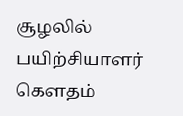சூழலில் பயிற்சியாளர் கௌதம்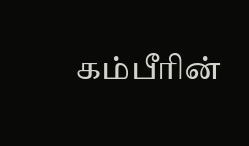கம்பீரின்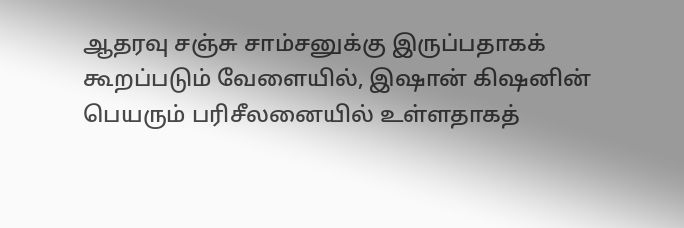ஆதரவு சஞ்சு சாம்சனுக்கு இருப்பதாகக் கூறப்படும் வேளையில், இஷான் கிஷனின் பெயரும் பரிசீலனையில் உள்ளதாகத்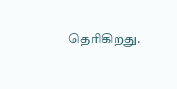தெரிகிறது.